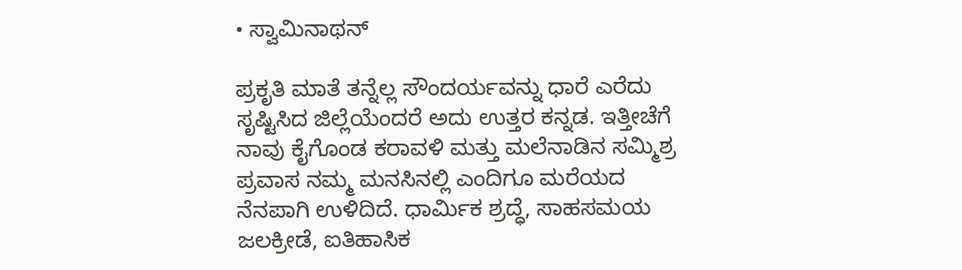• ಸ್ವಾಮಿನಾಥನ್

ಪ್ರಕೃತಿ ಮಾತೆ ತನ್ನೆಲ್ಲ ಸೌಂದರ್ಯವನ್ನು ಧಾರೆ ಎರೆದು ಸೃಷ್ಟಿಸಿದ ಜಿಲ್ಲೆಯೆಂದರೆ ಅದು ಉತ್ತರ ಕನ್ನಡ. ಇತ್ತೀಚೆಗೆ ನಾವು ಕೈಗೊಂಡ ಕರಾವಳಿ ಮತ್ತು ಮಲೆನಾಡಿನ ಸಮ್ಮಿಶ್ರ ಪ್ರವಾಸ ನಮ್ಮ ಮನಸಿನಲ್ಲಿ ಎಂದಿಗೂ ಮರೆಯದ ನೆನಪಾಗಿ ಉಳಿದಿದೆ. ಧಾರ್ಮಿಕ ಶ್ರದ್ಧೆ, ಸಾಹಸಮಯ ಜಲಕ್ರೀಡೆ, ಐತಿಹಾಸಿಕ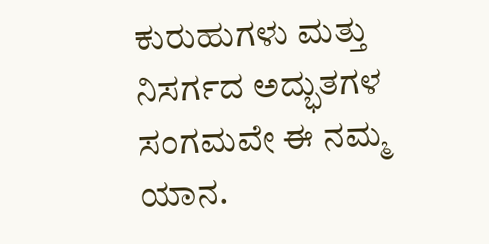ಕುರುಹುಗಳು ಮತ್ತು ನಿಸರ್ಗದ ಅದ್ಭುತಗಳ ಸಂಗಮವೇ ಈ ನಮ್ಮ ಯಾನ.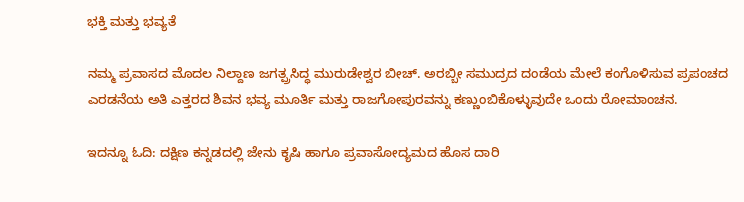ಭಕ್ತಿ ಮತ್ತು ಭವ್ಯತೆ

ನಮ್ಮ ಪ್ರವಾಸದ ಮೊದಲ ನಿಲ್ದಾಣ ಜಗತ್ಪ್ರಸಿದ್ಧ ಮುರುಡೇಶ್ವರ ಬೀಚ್‌. ಅರಬ್ಬೀ ಸಮುದ್ರದ ದಂಡೆಯ ಮೇಲೆ ಕಂಗೊಳಿಸುವ ಪ್ರಪಂಚದ ಎರಡನೆಯ ಅತಿ ಎತ್ತರದ ಶಿವನ ಭವ್ಯ ಮೂರ್ತಿ ಮತ್ತು ರಾಜಗೋಪುರವನ್ನು ಕಣ್ಣುಂಬಿಕೊಳ್ಳುವುದೇ ಒಂದು ರೋಮಾಂಚನ.

ಇದನ್ನೂ ಓದಿ: ದಕ್ಷಿಣ ಕನ್ನಡದಲ್ಲಿ ಜೇನು ಕೃಷಿ ಹಾಗೂ ಪ್ರವಾಸೋದ್ಯಮದ ಹೊಸ ದಾರಿ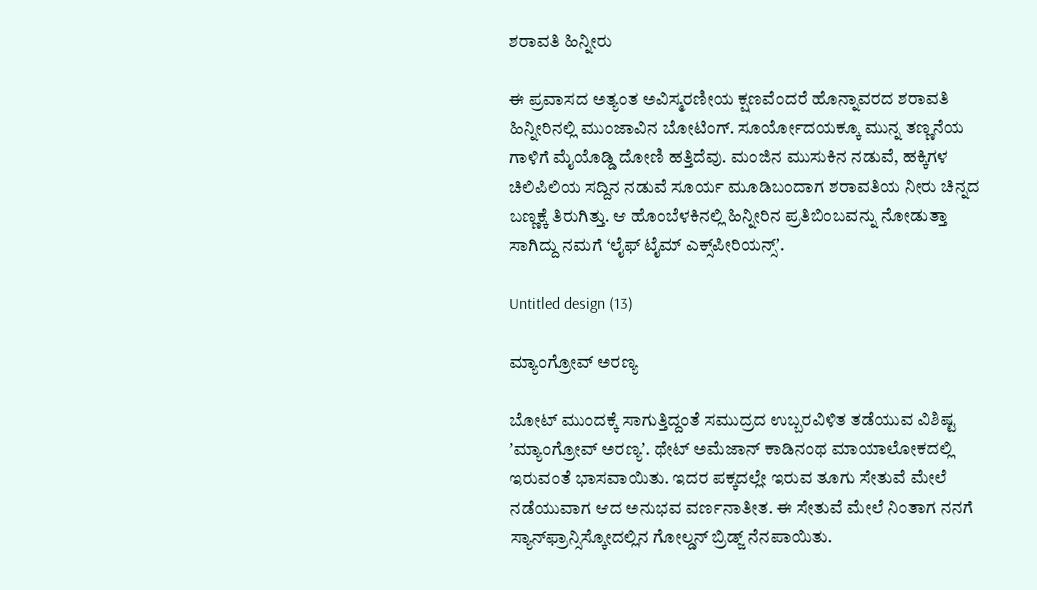ಶರಾವತಿ ಹಿನ್ನೀರು

ಈ ಪ್ರವಾಸದ ಅತ್ಯಂತ ಅವಿಸ್ಮರಣೀಯ ಕ್ಷಣವೆಂದರೆ ಹೊನ್ನಾವರದ ಶರಾವತಿ ಹಿನ್ನೀರಿನಲ್ಲಿ ಮುಂಜಾವಿನ ಬೋಟಿಂಗ್. ಸೂರ್ಯೋದಯಕ್ಕೂ ಮುನ್ನ ತಣ್ಣನೆಯ ಗಾಳಿಗೆ ಮೈಯೊಡ್ಡಿ ದೋಣಿ ಹತ್ತಿದೆವು. ಮಂಜಿನ ಮುಸುಕಿನ ನಡುವೆ, ಹಕ್ಕಿಗಳ ಚಿಲಿಪಿಲಿಯ ಸದ್ದಿನ ನಡುವೆ ಸೂರ್ಯ ಮೂಡಿಬಂದಾಗ ಶರಾವತಿಯ ನೀರು ಚಿನ್ನದ ಬಣ್ಣಕ್ಕೆ ತಿರುಗಿತ್ತು. ಆ ಹೊಂಬೆಳಕಿನಲ್ಲಿ ಹಿನ್ನೀರಿನ ಪ್ರತಿಬಿಂಬವನ್ನು ನೋಡುತ್ತಾ ಸಾಗಿದ್ದು ನಮಗೆ ‘ಲೈಫ್ ಟೈಮ್ ಎಕ್ಸ್‌ಪೀರಿಯನ್ಸ್ʼ.

Untitled design (13)

ಮ್ಯಾಂಗ್ರೋವ್ ಅರಣ್ಯ

ಬೋಟ್‌ ಮುಂದಕ್ಕೆ ಸಾಗುತ್ತಿದ್ದಂತೆ ಸಮುದ್ರದ ಉಬ್ಬರವಿಳಿತ ತಡೆಯುವ ವಿಶಿಷ್ಟ ʼಮ್ಯಾಂಗ್ರೋವ್ ಅರಣ್ಯʼ. ಥೇಟ್‌ ಅಮೆಜಾನ್ ಕಾಡಿನಂಥ ಮಾಯಾಲೋಕದಲ್ಲಿ ಇರುವಂತೆ ಭಾಸವಾಯಿತು. ಇದರ ಪಕ್ಕದಲ್ಲೇ ಇರುವ ತೂಗು ಸೇತುವೆ ಮೇಲೆ ನಡೆಯುವಾಗ ಆದ ಅನುಭವ ವರ್ಣನಾತೀತ. ಈ ಸೇತುವೆ ಮೇಲೆ ನಿಂತಾಗ ನನಗೆ ಸ್ಯಾನ್‌ಫ್ರಾನ್ಸಿಸ್ಕೋದಲ್ಲಿನ ಗೋಲ್ಡನ್ ಬ್ರಿಡ್ಜ್ ನೆನಪಾಯಿತು.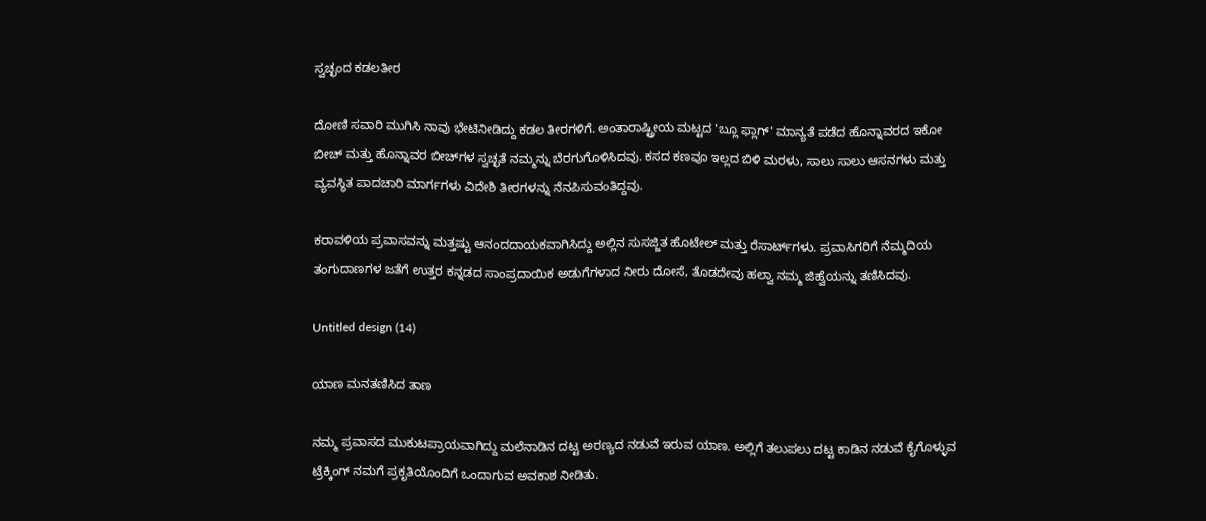ಸ್ವಚ್ಛಂದ ಕಡಲತೀರ

ದೋಣಿ ಸವಾರಿ ಮುಗಿಸಿ ನಾವು ಭೇಟಿನೀಡಿದ್ದು ಕಡಲ ತೀರಗಳಿಗೆ. ಅಂತಾರಾಷ್ಟ್ರೀಯ ಮಟ್ಟದ 'ಬ್ಲೂ ಫ್ಲಾಗ್' ಮಾನ್ಯತೆ ಪಡೆದ ಹೊನ್ನಾವರದ ಇಕೋ ಬೀಚ್ ಮತ್ತು ಹೊನ್ನಾವರ ಬೀಚ್‌ಗಳ ಸ್ವಚ್ಛತೆ ನಮ್ಮನ್ನು ಬೆರಗುಗೊಳಿಸಿದವು. ಕಸದ ಕಣವೂ ಇಲ್ಲದ ಬಿಳಿ ಮರಳು, ಸಾಲು ಸಾಲು ಆಸನಗಳು ಮತ್ತು ವ್ಯವಸ್ಥಿತ ಪಾದಚಾರಿ ಮಾರ್ಗಗಳು ವಿದೇಶಿ ತೀರಗಳನ್ನು ನೆನಪಿಸುವಂತಿದ್ದವು.

ಕರಾವಳಿಯ ಪ್ರವಾಸವನ್ನು ಮತ್ತಷ್ಟು ಆನಂದದಾಯಕವಾಗಿಸಿದ್ದು ಅಲ್ಲಿನ ಸುಸಜ್ಜಿತ ಹೊಟೇಲ್‌ ಮತ್ತು ರೆಸಾರ್ಟ್‌ಗಳು. ಪ್ರವಾಸಿಗರಿಗೆ ನೆಮ್ಮದಿಯ ತಂಗುದಾಣಗಳ ಜತೆಗೆ ಉತ್ತರ ಕನ್ನಡದ ಸಾಂಪ್ರದಾಯಿಕ ಅಡುಗೆಗಳಾದ ನೀರು ದೋಸೆ, ತೊಡದೇವು ಹಲ್ವಾ ನಮ್ಮ ಜಿಹ್ವೆಯನ್ನು ತಣಿಸಿದವು.

Untitled design (14)

ಯಾಣ ಮನತಣಿಸಿದ ತಾಣ

ನಮ್ಮ ಪ್ರವಾಸದ ಮುಕುಟಪ್ರಾಯವಾಗಿದ್ದು ಮಲೆನಾಡಿನ ದಟ್ಟ ಅರಣ್ಯದ ನಡುವೆ ಇರುವ ಯಾಣ. ಅಲ್ಲಿಗೆ ತಲುಪಲು ದಟ್ಟ ಕಾಡಿನ ನಡುವೆ ಕೈಗೊಳ್ಳುವ ಟ್ರೆಕ್ಕಿಂಗ್ ನಮಗೆ ಪ್ರಕೃತಿಯೊಂದಿಗೆ ಒಂದಾಗುವ ಅವಕಾಶ ನೀಡಿತು.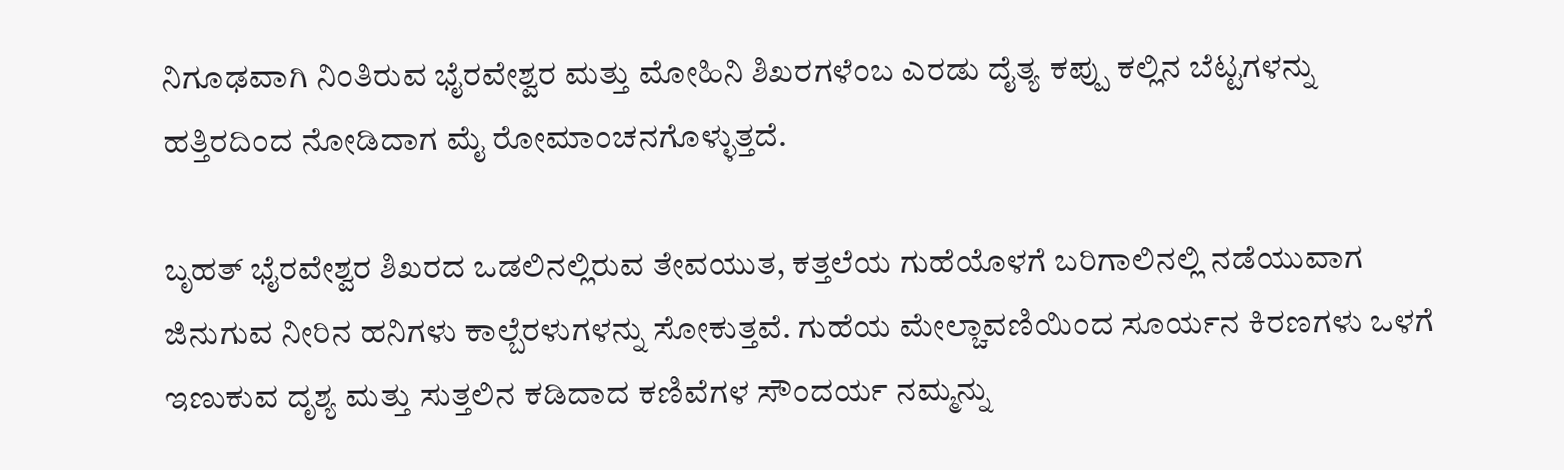ನಿಗೂಢವಾಗಿ ನಿಂತಿರುವ ಭೈರವೇಶ್ವರ ಮತ್ತು ಮೋಹಿನಿ ಶಿಖರಗಳೆಂಬ ಎರಡು ದೈತ್ಯ ಕಪ್ಪು ಕಲ್ಲಿನ ಬೆಟ್ಟಗಳನ್ನು ಹತ್ತಿರದಿಂದ ನೋಡಿದಾಗ ಮೈ ರೋಮಾಂಚನಗೊಳ್ಳುತ್ತದೆ.

ಬೃಹತ್ ಭೈರವೇಶ್ವರ ಶಿಖರದ ಒಡಲಿನಲ್ಲಿರುವ ತೇವಯುತ, ಕತ್ತಲೆಯ ಗುಹೆಯೊಳಗೆ ಬರಿಗಾಲಿನಲ್ಲಿ ನಡೆಯುವಾಗ ಜಿನುಗುವ ನೀರಿನ ಹನಿಗಳು ಕಾಲ್ಬೆರಳುಗಳನ್ನು ಸೋಕುತ್ತವೆ. ಗುಹೆಯ ಮೇಲ್ಚಾವಣಿಯಿಂದ ಸೂರ್ಯನ ಕಿರಣಗಳು ಒಳಗೆ ಇಣುಕುವ ದೃಶ್ಯ ಮತ್ತು ಸುತ್ತಲಿನ ಕಡಿದಾದ ಕಣಿವೆಗಳ ಸೌಂದರ್ಯ ನಮ್ಮನ್ನು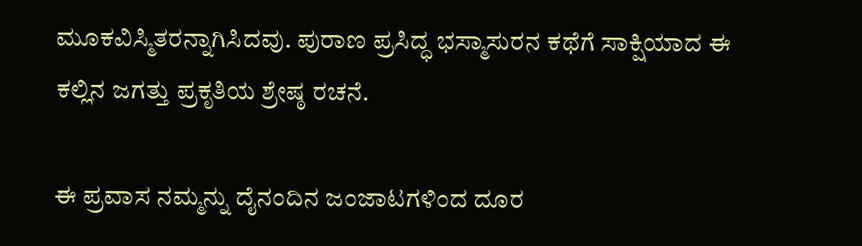ಮೂಕವಿಸ್ಮಿತರನ್ನಾಗಿಸಿದವು. ಪುರಾಣ ಪ್ರಸಿದ್ಧ ಭಸ್ಮಾಸುರನ ಕಥೆಗೆ ಸಾಕ್ಷಿಯಾದ ಈ ಕಲ್ಲಿನ ಜಗತ್ತು ಪ್ರಕೃತಿಯ ಶ್ರೇಷ್ಠ ರಚನೆ.

ಈ ಪ್ರವಾಸ ನಮ್ಮನ್ನು ದೈನಂದಿನ ಜಂಜಾಟಗಳಿಂದ ದೂರ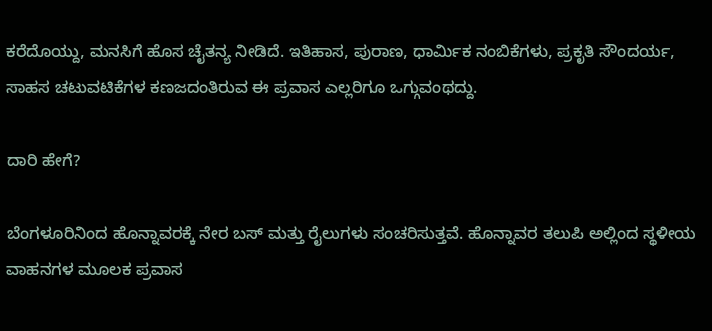ಕರೆದೊಯ್ದು, ಮನಸಿಗೆ ಹೊಸ ಚೈತನ್ಯ ನೀಡಿದೆ. ಇತಿಹಾಸ, ಪುರಾಣ, ಧಾರ್ಮಿಕ ನಂಬಿಕೆಗಳು, ಪ್ರಕೃತಿ ಸೌಂದರ್ಯ, ಸಾಹಸ ಚಟುವಟಿಕೆಗಳ ಕಣಜದಂತಿರುವ ಈ ಪ್ರವಾಸ ಎಲ್ಲರಿಗೂ ಒಗ್ಗುವಂಥದ್ದು.

ದಾರಿ ಹೇಗೆ?

ಬೆಂಗಳೂರಿನಿಂದ ಹೊನ್ನಾವರಕ್ಕೆ ನೇರ ಬಸ್‌ ಮತ್ತು ರೈಲುಗಳು ಸಂಚರಿಸುತ್ತವೆ. ಹೊನ್ನಾವರ ತಲುಪಿ ಅಲ್ಲಿಂದ ಸ್ಥಳೀಯ ವಾಹನಗಳ ಮೂಲಕ ಪ್ರವಾಸ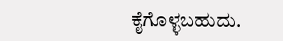ಕೈಗೊಳ್ಳಬಹುದು.